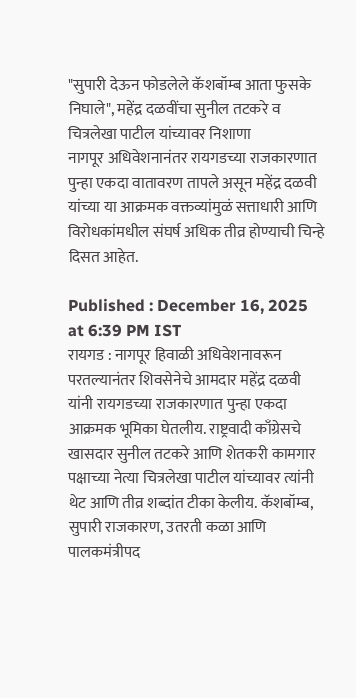"सुपारी देऊन फोडलेले कॅशबॉम्ब आता फुसके निघाले", महेंद्र दळवींचा सुनील तटकरे व चित्रलेखा पाटील यांच्यावर निशाणा
नागपूर अधिवेशनानंतर रायगडच्या राजकारणात पुन्हा एकदा वातावरण तापले असून महेंद्र दळवी यांच्या या आक्रमक वक्तव्यांमुळं सत्ताधारी आणि विरोधकांमधील संघर्ष अधिक तीव्र होण्याची चिन्हे दिसत आहेत.

Published : December 16, 2025 at 6:39 PM IST
रायगड : नागपूर हिवाळी अधिवेशनावरून परतल्यानंतर शिवसेनेचे आमदार महेंद्र दळवी यांनी रायगडच्या राजकारणात पुन्हा एकदा आक्रमक भूमिका घेतलीय. राष्ट्रवादी काँग्रेसचे खासदार सुनील तटकरे आणि शेतकरी कामगार पक्षाच्या नेत्या चित्रलेखा पाटील यांच्यावर त्यांनी थेट आणि तीव्र शब्दांत टीका केलीय. कॅशबॉम्ब, सुपारी राजकारण, उतरती कळा आणि पालकमंत्रीपद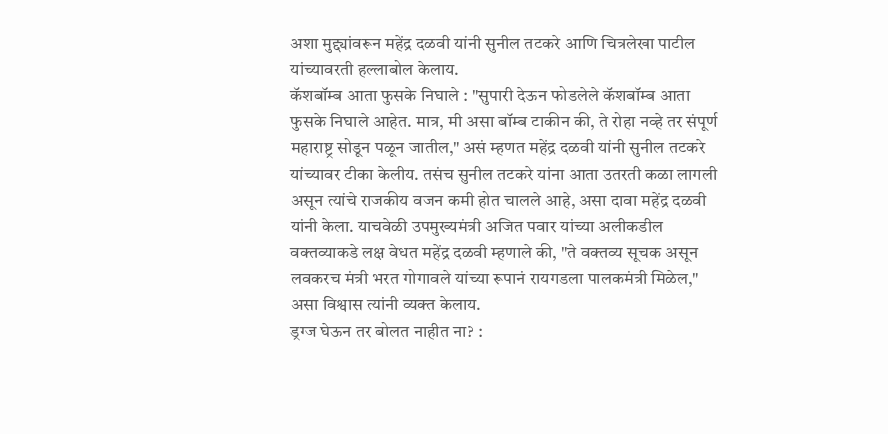अशा मुद्द्यांवरून महेंद्र दळवी यांनी सुनील तटकरे आणि चित्रलेखा पाटील यांच्यावरती हल्लाबोल केलाय.
कॅशबॉम्ब आता फुसके निघाले : "सुपारी देऊन फोडलेले कॅशबॉम्ब आता फुसके निघाले आहेत. मात्र, मी असा बॉम्ब टाकीन की, ते रोहा नव्हे तर संपूर्ण महाराष्ट्र सोडून पळून जातील," असं म्हणत महेंद्र दळवी यांनी सुनील तटकरे यांच्यावर टीका केलीय. तसंच सुनील तटकरे यांना आता उतरती कळा लागली असून त्यांचे राजकीय वजन कमी होत चालले आहे, असा दावा महेंद्र दळवी यांनी केला. याचवेळी उपमुख्यमंत्री अजित पवार यांच्या अलीकडील वक्तव्याकडे लक्ष वेधत महेंद्र दळवी म्हणाले की, "ते वक्तव्य सूचक असून लवकरच मंत्री भरत गोगावले यांच्या रूपानं रायगडला पालकमंत्री मिळेल," असा विश्वास त्यांनी व्यक्त केलाय.
ड्रग्ज घेऊन तर बोलत नाहीत ना? :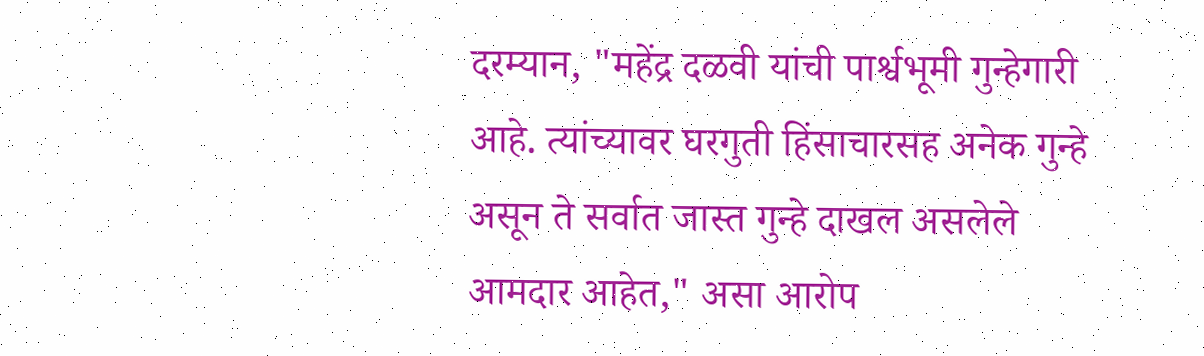दरम्यान, "महेंद्र दळवी यांची पार्श्वभूमी गुन्हेगारी आहे. त्यांच्यावर घरगुती हिंसाचारसह अनेक गुन्हे असून ते सर्वात जास्त गुन्हे दाखल असलेले आमदार आहेत," असा आरोप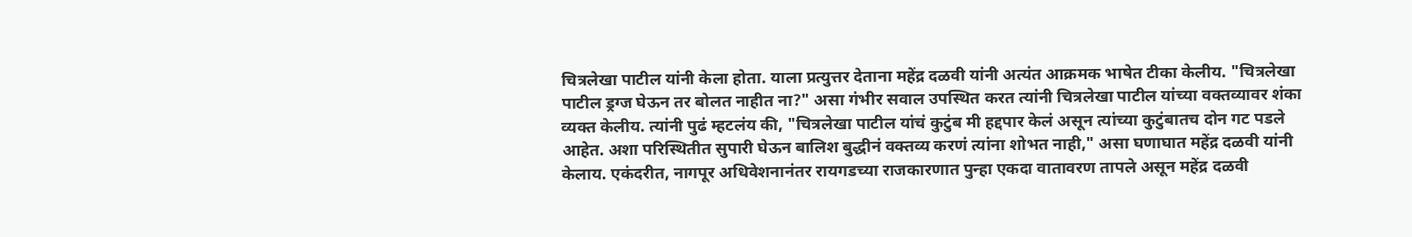चित्रलेखा पाटील यांनी केला होता. याला प्रत्युत्तर देताना महेंद्र दळवी यांनी अत्यंत आक्रमक भाषेत टीका केलीय. "चित्रलेखा पाटील ड्रग्ज घेऊन तर बोलत नाहीत ना?" असा गंभीर सवाल उपस्थित करत त्यांनी चित्रलेखा पाटील यांच्या वक्तव्यावर शंका व्यक्त केलीय. त्यांनी पुढं म्हटलंय की, "चित्रलेखा पाटील यांचं कुटुंब मी हद्दपार केलं असून त्यांच्या कुटुंबातच दोन गट पडले आहेत. अशा परिस्थितीत सुपारी घेऊन बालिश बुद्धीनं वक्तव्य करणं त्यांना शोभत नाही," असा घणाघात महेंद्र दळवी यांनी केलाय. एकंदरीत, नागपूर अधिवेशनानंतर रायगडच्या राजकारणात पुन्हा एकदा वातावरण तापले असून महेंद्र दळवी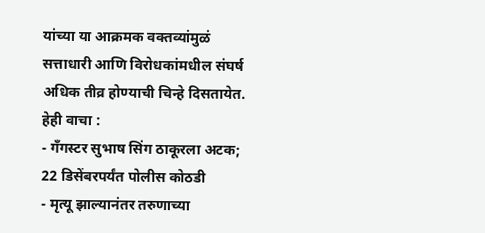यांच्या या आक्रमक वक्तव्यांमुळं सत्ताधारी आणि विरोधकांमधील संघर्ष अधिक तीव्र होण्याची चिन्हे दिसतायेत.
हेही वाचा :
- गँगस्टर सुभाष सिंग ठाकूरला अटक; 22 डिसेंबरपर्यंत पोलीस कोठडी
- मृत्यू झाल्यानंतर तरुणाच्या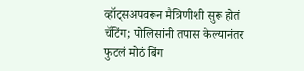व्हॉट्सअपवरून मैत्रिणीशी सुरू होतं चॅटिंग; पोलिसांनी तपास केल्यानंतर फुटलं मोठं बिंग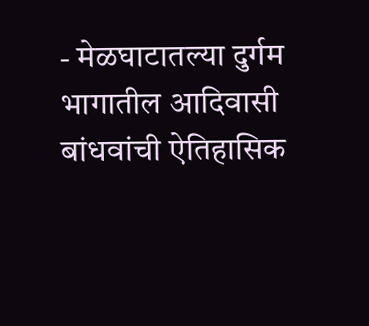- मेळघाटातल्या दुर्गम भागातील आदिवासी बांधवांची ऐतिहासिक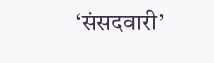‘संसदवारी’